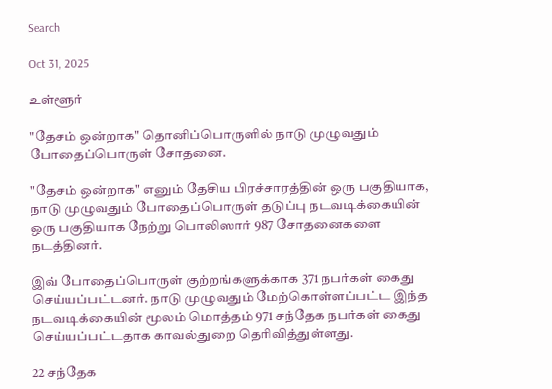Search

Oct 31, 2025

உள்ளூர்

"தேசம் ஒன்றாக" தொனிப்பொருளில் நாடு முழுவதும் போதைப்பொருள் சோதனை.

"தேசம் ஒன்றாக" எனும் தேசிய பிரச்சாரத்தின் ஒரு பகுதியாக, நாடு முழுவதும் போதைப்பொருள் தடுப்பு நடவடிக்கையின் ஒரு பகுதியாக நேற்று பொலிஸார் 987 சோதனைகளை நடத்தினர்.

இவ் போதைப்பொருள் குற்றங்களுக்காக 371 நபர்கள் கைது செய்யப்பட்டனர். நாடு முழுவதும் மேற்கொள்ளப்பட்ட இந்த நடவடிக்கையின் மூலம் மொத்தம் 971 சந்தேக நபர்கள் கைது செய்யப்பட்டதாக காவல்துறை தெரிவித்துள்ளது.

22 சந்தேக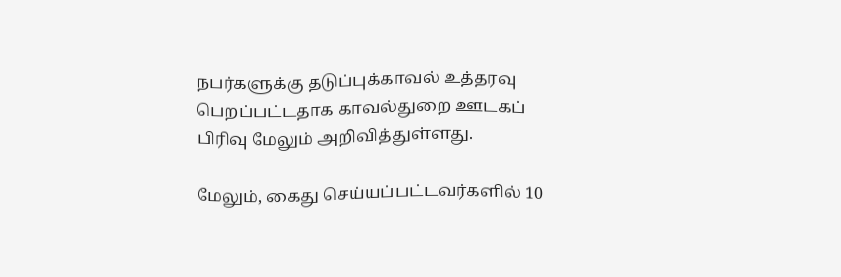நபர்களுக்கு தடுப்புக்காவல் உத்தரவு பெறப்பட்டதாக காவல்துறை ஊடகப் பிரிவு மேலும் அறிவித்துள்ளது.

மேலும், கைது செய்யப்பட்டவர்களில் 10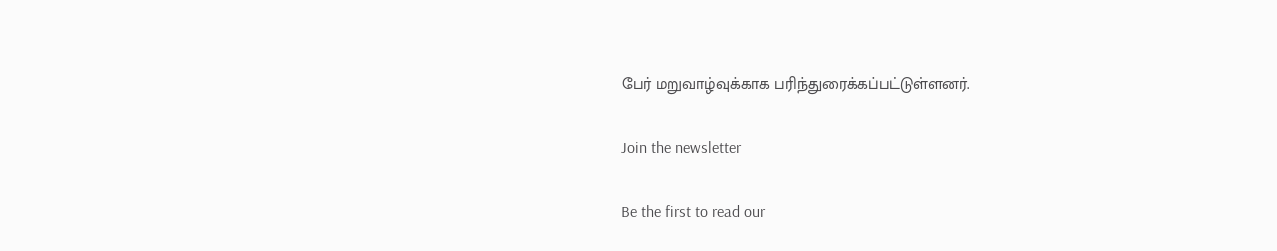பேர் மறுவாழ்வுக்காக பரிந்துரைக்கப்பட்டுள்ளனர்.

Join the newsletter

Be the first to read our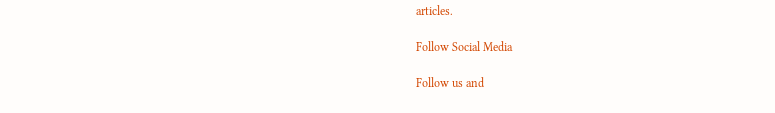articles.

Follow Social Media

Follow us and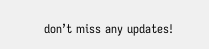don’t miss any updates!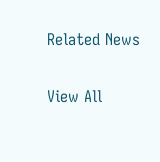Related News

View All